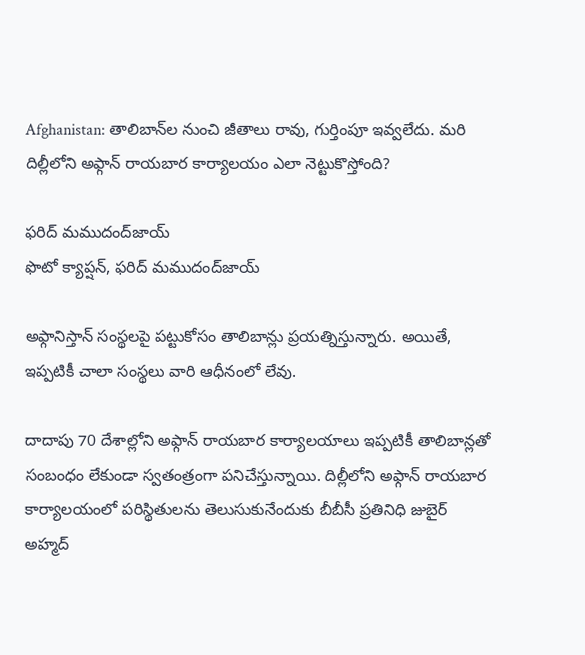Afghanistan: తాలిబాన్‌ల నుంచి జీతాలు రావు, గుర్తింపూ ఇవ్వలేదు. మరి దిల్లీలోని అఫ్గాన్ రాయబార కార్యాలయం ఎలా నెట్టుకొస్తోంది?

ఫరిద్ మముదంద్‌జాయ్
ఫొటో క్యాప్షన్, ఫరిద్ మముదంద్‌జాయ్

అఫ్గానిస్తాన్ సంస్థలపై పట్టుకోసం తాలిబాన్లు ప్రయత్నిస్తున్నారు. అయితే, ఇప్పటికీ చాలా సంస్థలు వారి ఆధీనంలో లేవు.

దాదాపు 70 దేశాల్లోని అఫ్గాన్ రాయబార కార్యాలయాలు ఇప్పటికీ తాలిబాన్లతో సంబంధం లేకుండా స్వతంత్రంగా పనిచేస్తున్నాయి. దిల్లీలోని అఫ్గాన్ రాయబార కార్యాలయంలో పరిస్థితులను తెలుసుకునేందుకు బీబీసీ ప్రతినిధి జుబైర్ అహ్మద్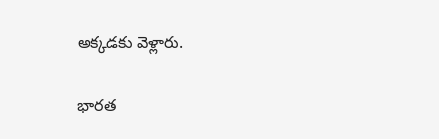అక్కడకు వెళ్లారు.

భారత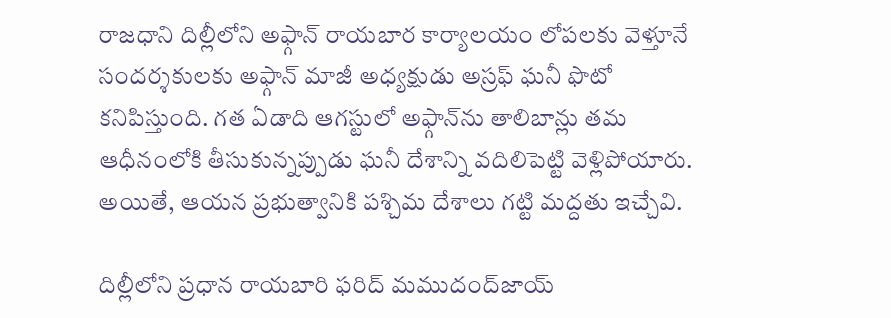రాజధాని దిల్లీలోని అఫ్గాన్ రాయబార కార్యాలయం లోపలకు వెళ్తూనే సందర్శకులకు అఫ్గాన్ మాజీ అధ్యక్షుడు అస్రఫ్ ఘనీ ఫొటో కనిపిస్తుంది. గత ఏడాది ఆగస్టులో అఫ్గాన్‌ను తాలిబాన్లు తమ ఆధీనంలోకి తీసుకున్నప్పుడు ఘనీ దేశాన్ని వదిలిపెట్టి వెళ్లిపోయారు. అయితే, ఆయన ప్రభుత్వానికి పశ్చిమ దేశాలు గట్టి మద్దతు ఇచ్చేవి.

దిల్లీలోని ప్రధాన రాయబారి ఫరిద్ మముదంద్‌జాయ్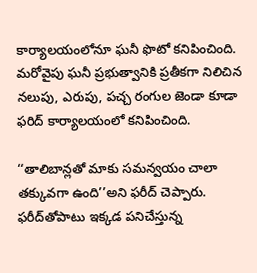కార్యాలయంలోనూ ఘనీ ఫొటో కనిపించింది. మరోవైపు ఘనీ ప్రభుత్వానికి ప్రతీకగా నిలిచిన నలుపు, ఎరుపు, పచ్చ రంగుల జెండా కూడా ఫరిద్ కార్యాలయంలో కనిపించింది.

‘‘తాలిబాన్లతో మాకు సమన్వయం చాలా తక్కువగా ఉంది’’అని ఫరీద్ చెప్పారు. ఫరీద్‌తోపాటు ఇక్కడ పనిచేస్తున్న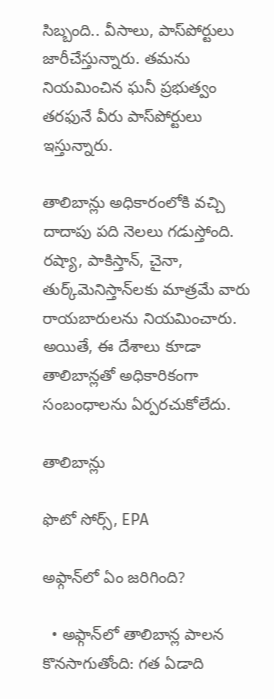సిబ్బంది.. వీసాలు, పాస్‌పోర్టులు జారీచేస్తున్నారు. తమను నియమించిన ఘనీ ప్రభుత్వం తరఫునే వీరు పాస్‌పోర్టులు ఇస్తున్నారు.

తాలిబాన్లు అధికారంలోకి వచ్చి దాదాపు పది నెలలు గడుస్తోంది. రష్యా, పాకిస్తాన్, చైనా, తుర్క్‌మెనిస్తాన్‌లకు మాత్రమే వారు రాయబారులను నియమించారు. అయితే, ఈ దేశాలు కూడా తాలిబాన్లతో అధికారికంగా సంబంధాలను ఏర్పరచుకోలేదు.

తాలిబాన్లు

ఫొటో సోర్స్, EPA

అఫ్గాన్‌లో ఏం జరిగింది?

  • అఫ్గాన్‌లో తాలిబాన్ల పాలన కొనసాగుతోంది: గత ఏడాది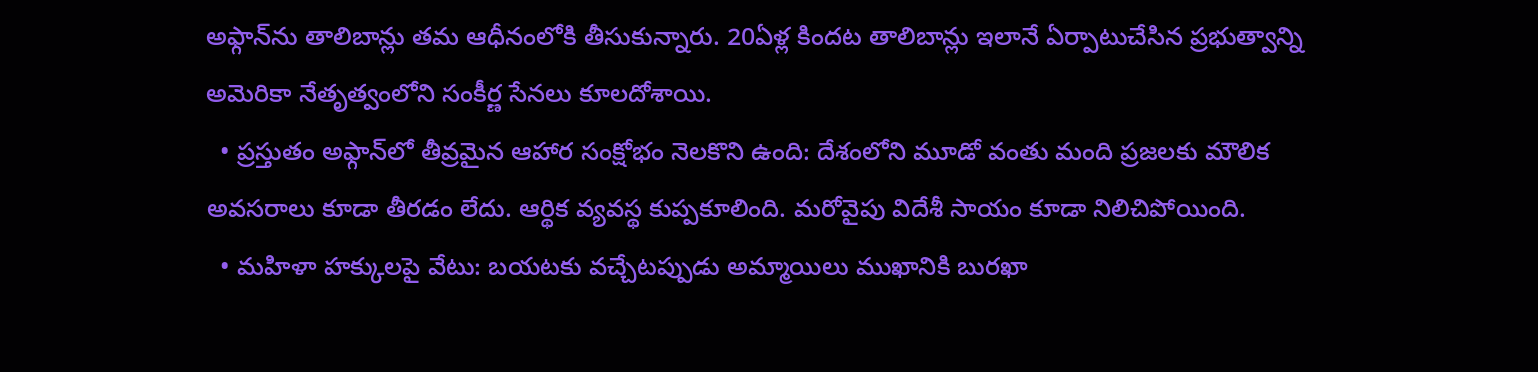అఫ్గాన్‌ను తాలిబాన్లు తమ ఆధీనంలోకి తీసుకున్నారు. 20ఏళ్ల కిందట తాలిబాన్లు ఇలానే ఏర్పాటుచేసిన ప్రభుత్వాన్ని అమెరికా నేతృత్వంలోని సంకీర్ణ సేనలు కూలదోశాయి.
  • ప్రస్తుతం అఫ్గాన్‌లో తీవ్రమైన ఆహార సంక్షోభం నెలకొని ఉంది: దేశంలోని మూడో వంతు మంది ప్రజలకు మౌలిక అవసరాలు కూడా తీరడం లేదు. ఆర్థిక వ్యవస్థ కుప్పకూలింది. మరోవైపు విదేశీ సాయం కూడా నిలిచిపోయింది.
  • మహిళా హక్కులపై వేటు: బయటకు వచ్చేటప్పుడు అమ్మాయిలు ముఖానికి బురఖా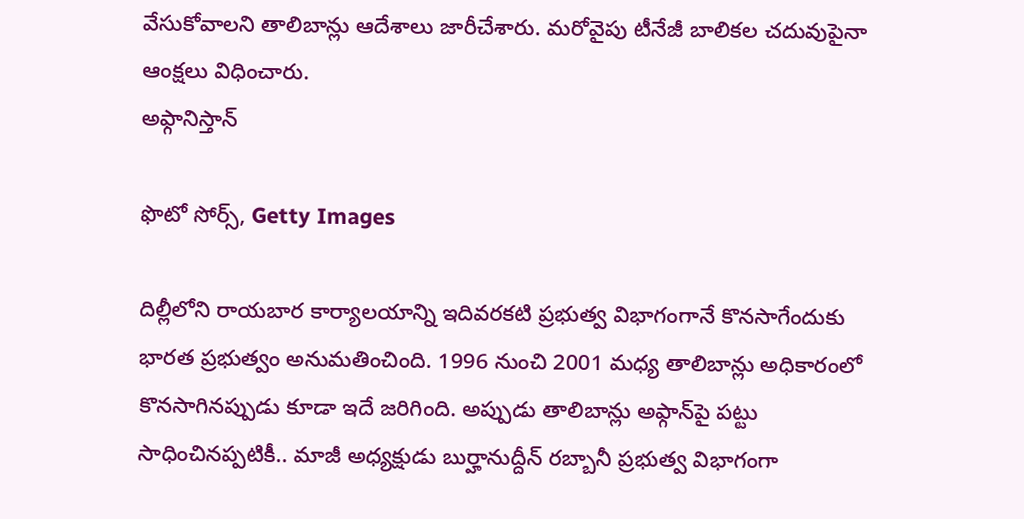వేసుకోవాలని తాలిబాన్లు ఆదేశాలు జారీచేశారు. మరోవైపు టీనేజీ బాలికల చదువుపైనా ఆంక్షలు విధించారు.
అఫ్గానిస్తాన్

ఫొటో సోర్స్, Getty Images

దిల్లీలోని రాయబార కార్యాలయాన్ని ఇదివరకటి ప్రభుత్వ విభాగంగానే కొనసాగేందుకు భారత ప్రభుత్వం అనుమతించింది. 1996 నుంచి 2001 మధ్య తాలిబాన్లు అధికారంలో కొనసాగినప్పుడు కూడా ఇదే జరిగింది. అప్పుడు తాలిబాన్లు అఫ్గాన్‌పై పట్టు సాధించినప్పటికీ.. మాజీ అధ్యక్షుడు బుర్హానుద్దీన్ రబ్బానీ ప్రభుత్వ విభాగంగా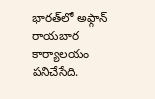భారత్‌లో అఫ్గాన్ రాయబార కార్యాలయం పనిచేసేది.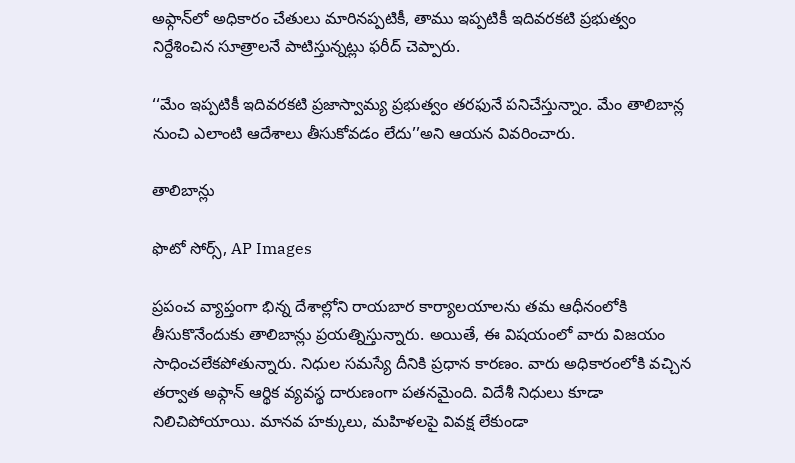అఫ్గాన్‌లో అధికారం చేతులు మారినప్పటికీ, తాము ఇప్పటికీ ఇదివరకటి ప్రభుత్వం నిర్దేశించిన సూత్రాలనే పాటిస్తున్నట్లు ఫరీద్ చెప్పారు.

‘‘మేం ఇప్పటికీ ఇదివరకటి ప్రజాస్వామ్య ప్రభుత్వం తరఫునే పనిచేస్తున్నాం. మేం తాలిబాన్ల నుంచి ఎలాంటి ఆదేశాలు తీసుకోవడం లేదు’’అని ఆయన వివరించారు.

తాలిబాన్లు

ఫొటో సోర్స్, AP Images

ప్రపంచ వ్యాప్తంగా భిన్న దేశాల్లోని రాయబార కార్యాలయాలను తమ ఆధీనంలోకి తీసుకొనేందుకు తాలిబాన్లు ప్రయత్నిస్తున్నారు. అయితే, ఈ విషయంలో వారు విజయం సాధించలేకపోతున్నారు. నిధుల సమస్యే దీనికి ప్రధాన కారణం. వారు అధికారంలోకి వచ్చిన తర్వాత అఫ్గాన్ ఆర్థిక వ్యవస్థ దారుణంగా పతనమైంది. విదేశీ నిధులు కూడా నిలిచిపోయాయి. మానవ హక్కులు, మహిళలపై వివక్ష లేకుండా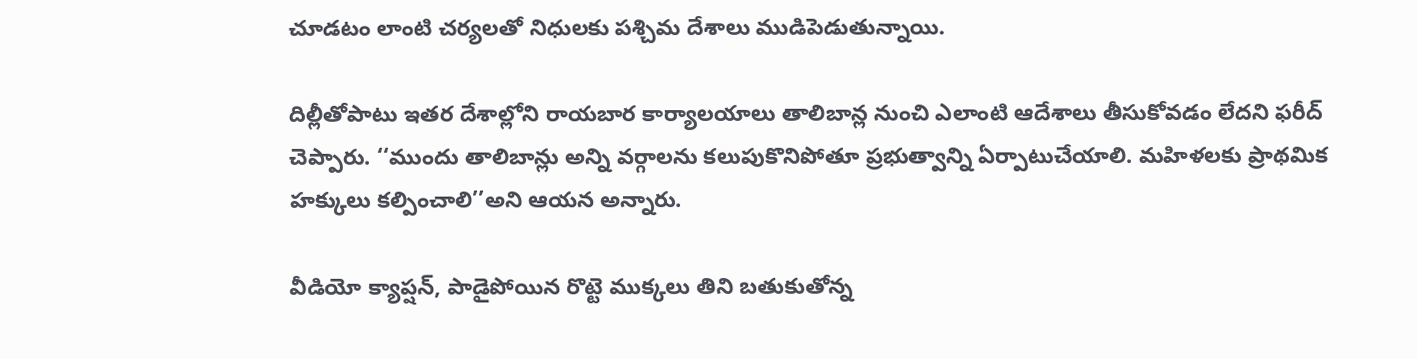చూడటం లాంటి చర్యలతో నిధులకు పశ్చిమ దేశాలు ముడిపెడుతున్నాయి.

దిల్లీతోపాటు ఇతర దేశాల్లోని రాయబార కార్యాలయాలు తాలిబాన్ల నుంచి ఎలాంటి ఆదేశాలు తీసుకోవడం లేదని ఫరీద్ చెప్పారు. ‘‘ముందు తాలిబాన్లు అన్ని వర్గాలను కలుపుకొనిపోతూ ప్రభుత్వాన్ని ఏర్పాటుచేయాలి. మహిళలకు ప్రాథమిక హక్కులు కల్పించాలి’’అని ఆయన అన్నారు.

వీడియో క్యాప్షన్, పాడైపోయిన రొట్టె ముక్కలు తిని బతుకుతోన్న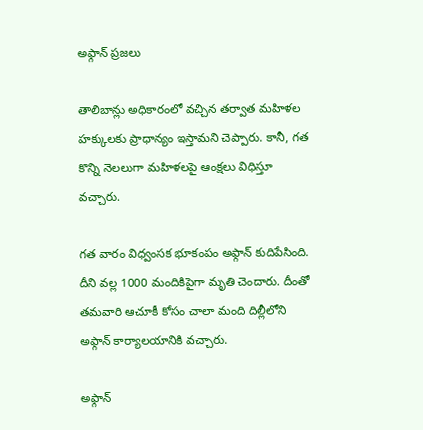అఫ్గాన్ ప్రజలు

తాలిబాన్లు అధికారంలో వచ్చిన తర్వాత మహిళల హక్కులకు ప్రాధాన్యం ఇస్తామని చెప్పారు. కానీ, గత కొన్ని నెలలుగా మహిళలపై ఆంక్షలు విధిస్తూ వచ్చారు.

గత వారం విధ్వంసక భూకంపం అఫ్గాన్ కుదిపేసింది. దీని వల్ల 1000 మందికిపైగా మృతి చెందారు. దీంతో తమవారి ఆచూకీ కోసం చాలా మంది దిల్లీలోని అఫ్గాన్‌ కార్యాలయానికి వచ్చారు.

అఫ్గాన్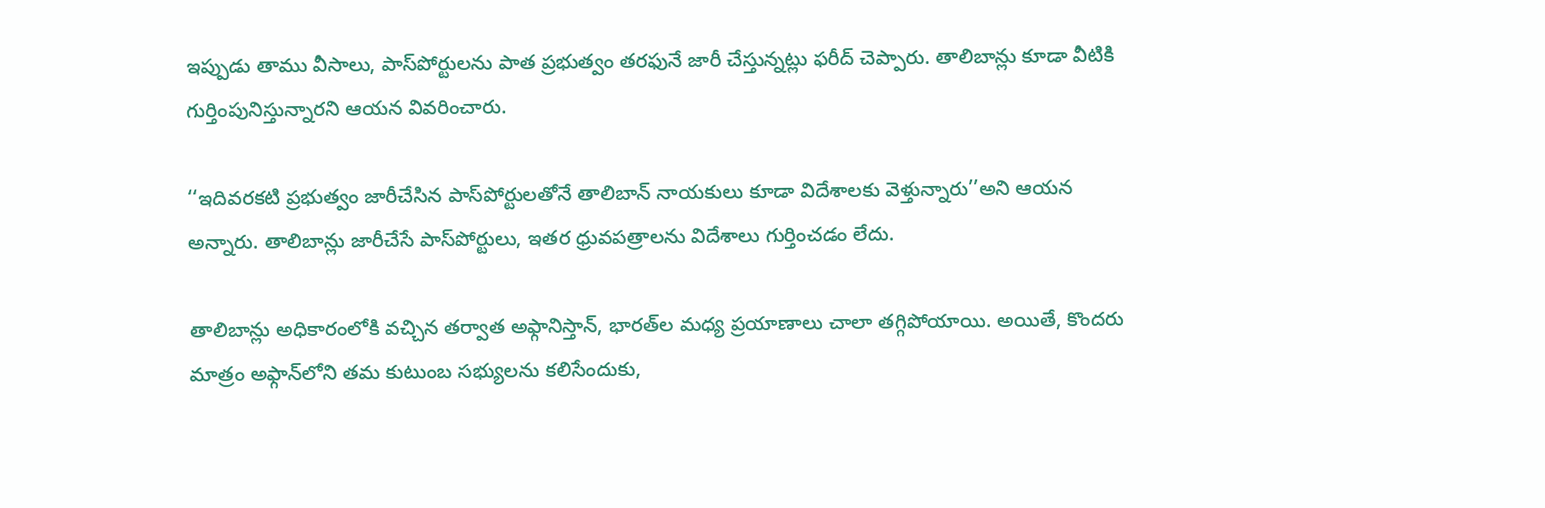ఇప్పుడు తాము వీసాలు, పాస్‌పోర్టులను పాత ప్రభుత్వం తరఫునే జారీ చేస్తున్నట్లు ఫరీద్ చెప్పారు. తాలిబాన్లు కూడా వీటికి గుర్తింపునిస్తున్నారని ఆయన వివరించారు.

‘‘ఇదివరకటి ప్రభుత్వం జారీచేసిన పాస్‌పోర్టులతోనే తాలిబాన్ నాయకులు కూడా విదేశాలకు వెళ్తున్నారు’’అని ఆయన అన్నారు. తాలిబాన్లు జారీచేసే పాస్‌పోర్టులు, ఇతర ధ్రువపత్రాలను విదేశాలు గుర్తించడం లేదు.

తాలిబాన్లు అధికారంలోకి వచ్చిన తర్వాత అఫ్గానిస్తాన్, భారత్‌ల మధ్య ప్రయాణాలు చాలా తగ్గిపోయాయి. అయితే, కొందరు మాత్రం అఫ్గాన్‌లోని తమ కుటుంబ సభ్యులను కలిసేందుకు,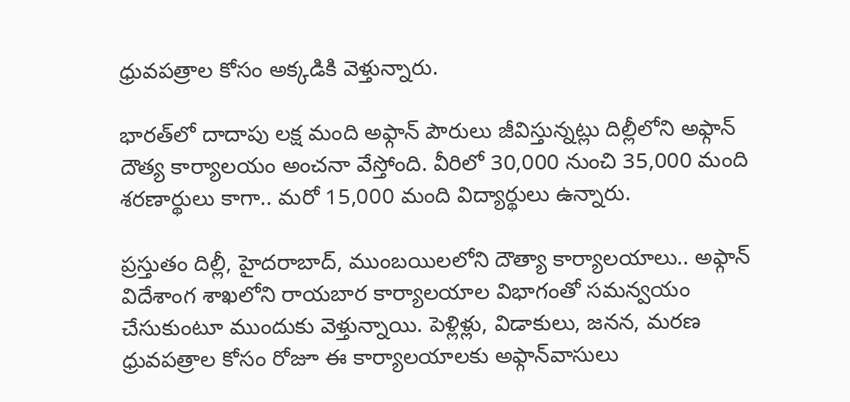ధ్రువపత్రాల కోసం అక్కడికి వెళ్తున్నారు.

భారత్‌లో దాదాపు లక్ష మంది అఫ్గాన్ పౌరులు జీవిస్తున్నట్లు దిల్లీలోని అఫ్గాన్ దౌత్య కార్యాలయం అంచనా వేస్తోంది. వీరిలో 30,000 నుంచి 35,000 మంది శరణార్థులు కాగా.. మరో 15,000 మంది విద్యార్థులు ఉన్నారు.

ప్రస్తుతం దిల్లీ, హైదరాబాద్, ముంబయిలలోని దౌత్యా కార్యాలయాలు.. అఫ్గాన్ విదేశాంగ శాఖలోని రాయబార కార్యాలయాల విభాగంతో సమన్వయం చేసుకుంటూ ముందుకు వెళ్తున్నాయి. పెళ్లిళ్లు, విడాకులు, జనన, మరణ ధ్రువపత్రాల కోసం రోజూ ఈ కార్యాలయాలకు అఫ్గాన్‌వాసులు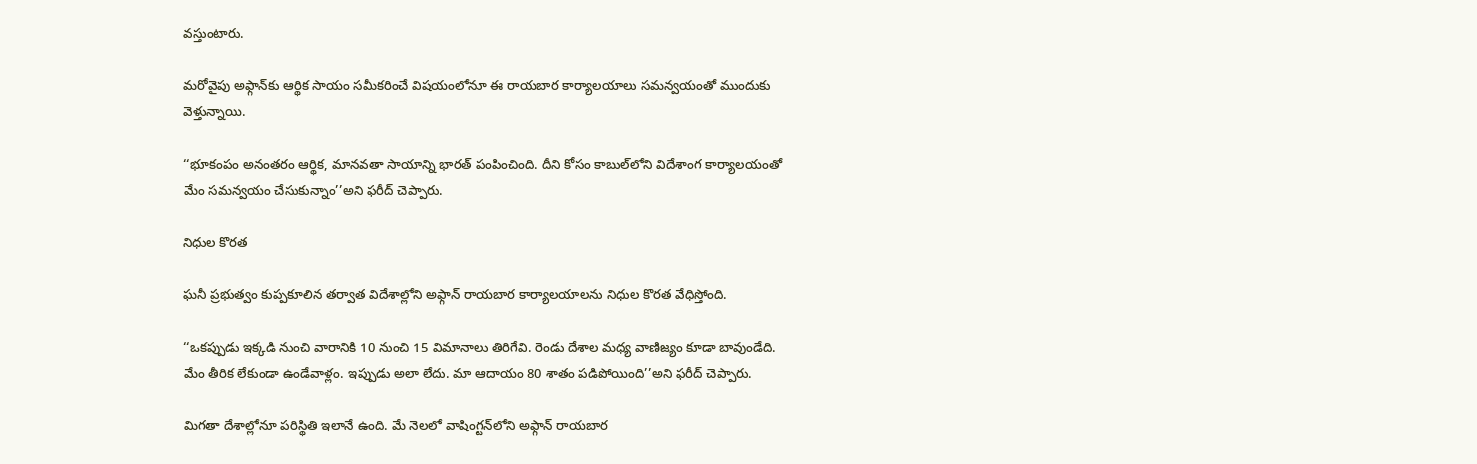వస్తుంటారు.

మరోవైపు అఫ్గాన్‌కు ఆర్థిక సాయం సమీకరించే విషయంలోనూ ఈ రాయబార కార్యాలయాలు సమన్వయంతో ముందుకు వెళ్తున్నాయి.

‘‘భూకంపం అనంతరం ఆర్థిక, మానవతా సాయాన్ని భారత్ పంపించింది. దీని కోసం కాబుల్‌లోని విదేశాంగ కార్యాలయంతో మేం సమన్వయం చేసుకున్నాం’’అని ఫరీద్ చెప్పారు.

నిధుల కొరత

ఘనీ ప్రభుత్వం కుప్పకూలిన తర్వాత విదేశాల్లోని అఫ్గాన్ రాయబార కార్యాలయాలను నిధుల కొరత వేధిస్తోంది.

‘‘ఒకప్పుడు ఇక్కడి నుంచి వారానికి 10 నుంచి 15 విమానాలు తిరిగేవి. రెండు దేశాల మధ్య వాణిజ్యం కూడా బావుండేది. మేం తీరిక లేకుండా ఉండేవాళ్లం. ఇప్పుడు అలా లేదు. మా ఆదాయం 80 శాతం పడిపోయింది’’అని ఫరీద్ చెప్పారు.

మిగతా దేశాల్లోనూ పరిస్థితి ఇలానే ఉంది. మే నెలలో వాషింగ్టన్‌లోని అఫ్గాన్ రాయబార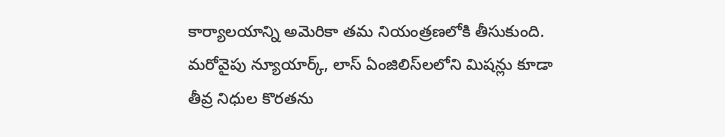కార్యాలయాన్ని అమెరికా తమ నియంత్రణలోకి తీసుకుంది. మరోవైపు న్యూయార్క్, లాస్ ఏంజిలిస్‌లలోని మిషన్లు కూడా తీవ్ర నిధుల కొరతను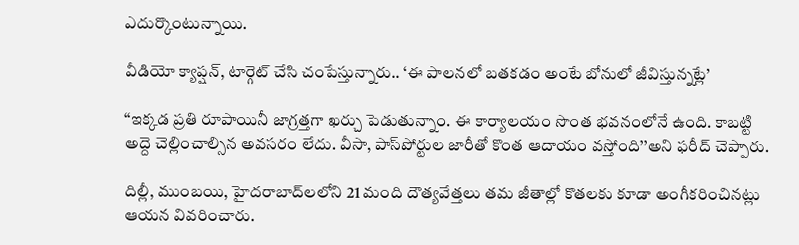ఎదుర్కొంటున్నాయి.

వీడియో క్యాప్షన్, టార్గెట్ చేసి చంపేస్తున్నారు.. ‘ఈ పాలనలో బతకడం అంటే బోనులో జీవిస్తున్నట్లే’

‘‘ఇక్కడ ప్రతి రూపాయినీ జాగ్రత్తగా ఖర్చు పెడుతున్నాం. ఈ కార్యాలయం సొంత భవనంలోనే ఉంది. కాబట్టి అద్దె చెల్లించాల్సిన అవసరం లేదు. వీసా, పాస్‌పోర్టుల జారీతో కొంత ఆదాయం వస్తోంది’’అని ఫరీద్ చెప్పారు.

దిల్లీ, ముంబయి, హైదరాబాద్‌లలోని 21 మంది దౌత్యవేత్తలు తమ జీతాల్లో కొతలకు కూడా అంగీకరించినట్లు ఆయన వివరించారు.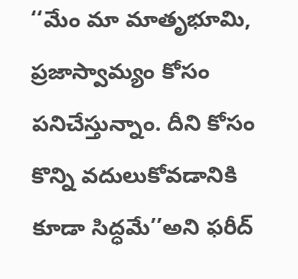‘‘మేం మా మాతృభూమి, ప్రజాస్వామ్యం కోసం పనిచేస్తున్నాం. దీని కోసం కొన్ని వదులుకోవడానికి కూడా సిద్ధమే’’అని ఫరీద్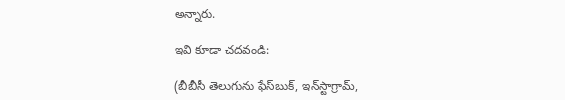అన్నారు.

ఇవి కూడా చదవండి:

(బీబీసీ తెలుగును ఫేస్‌బుక్, ఇన్‌స్టాగ్రామ్‌,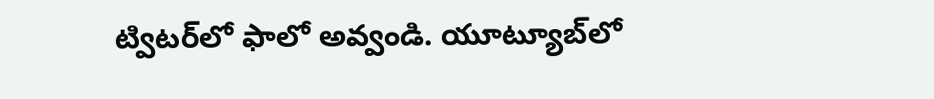ట్విటర్‌లో ఫాలో అవ్వండి. యూట్యూబ్‌లో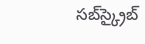సబ్‌స్క్రైబ్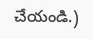చేయండి.)